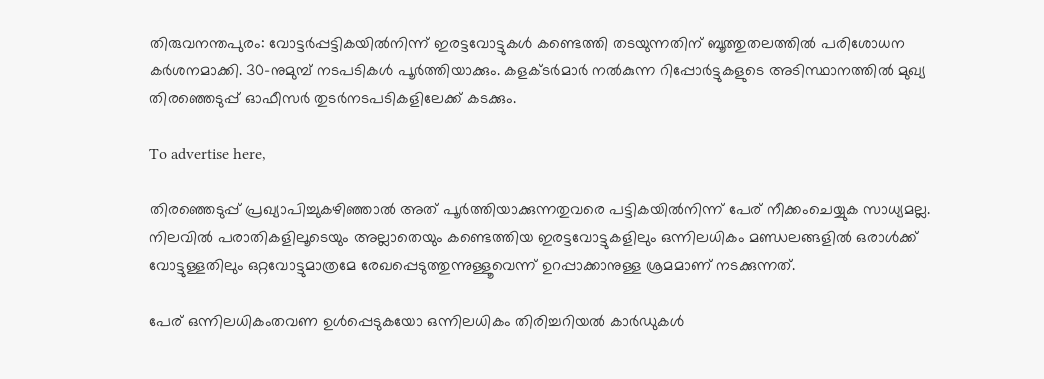തിരുവനന്തപുരം: വോട്ടര്‍പ്പട്ടികയില്‍നിന്ന് ഇരട്ടവോട്ടുകള്‍ കണ്ടെത്തി തടയുന്നതിന് ബൂത്തുതലത്തില്‍ പരിശോധന കര്‍ശനമാക്കി. 30-നുമുമ്പ് നടപടികള്‍ പൂര്‍ത്തിയാക്കും. കളക്ടര്‍മാര്‍ നല്‍കുന്ന റിപ്പോര്‍ട്ടുകളുടെ അടിസ്ഥാനത്തില്‍ മുഖ്യ തിരഞ്ഞെടുപ്പ് ഓഫീസര്‍ തുടര്‍നടപടികളിലേക്ക് കടക്കും.

To advertise here,

തിരഞ്ഞെടുപ്പ് പ്രഖ്യാപിച്ചുകഴിഞ്ഞാല്‍ അത് പൂര്‍ത്തിയാക്കുന്നതുവരെ പട്ടികയില്‍നിന്ന് പേര് നീക്കംചെയ്യുക സാധ്യമല്ല. നിലവില്‍ പരാതികളിലൂടെയും അല്ലാതെയും കണ്ടെത്തിയ ഇരട്ടവോട്ടുകളിലും ഒന്നിലധികം മണ്ഡലങ്ങളില്‍ ഒരാള്‍ക്ക് വോട്ടുള്ളതിലും ഒറ്റവോട്ടുമാത്രമേ രേഖപ്പെടുത്തുന്നുള്ളൂവെന്ന് ഉറപ്പാക്കാനുള്ള ശ്രമമാണ് നടക്കുന്നത്.

പേര് ഒന്നിലധികംതവണ ഉള്‍പ്പെടുകയോ ഒന്നിലധികം തിരിച്ചറിയല്‍ കാര്‍ഡുകള്‍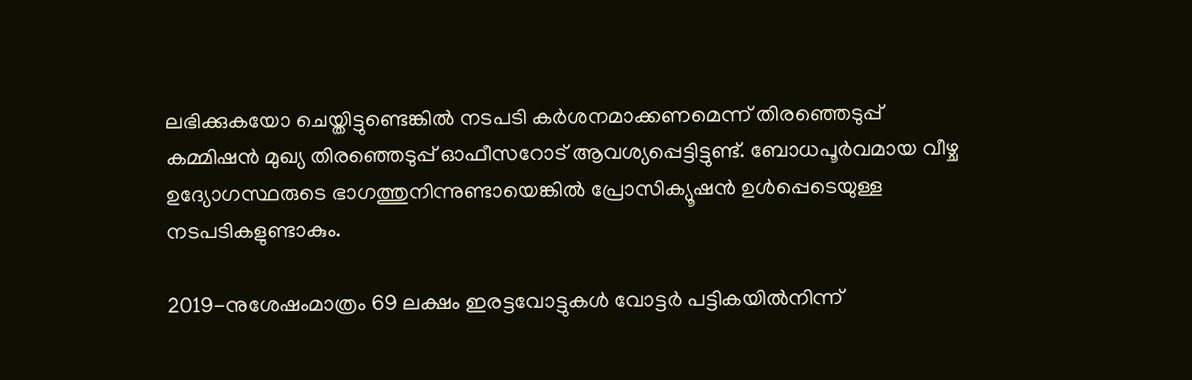ലഭിക്കുകയോ ചെയ്തിട്ടുണ്ടെങ്കില്‍ നടപടി കര്‍ശനമാക്കണമെന്ന് തിരഞ്ഞെടുപ്പ് കമ്മിഷന്‍ മുഖ്യ തിരഞ്ഞെടുപ്പ് ഓഫീസറോട് ആവശ്യപ്പെട്ടിട്ടുണ്ട്. ബോധപൂര്‍വമായ വീഴ്ച ഉദ്യോഗസ്ഥരുടെ ഭാഗത്തുനിന്നുണ്ടായെങ്കില്‍ പ്രോസിക്യൂഷന്‍ ഉള്‍പ്പെടെയുള്ള നടപടികളുണ്ടാകും.

2019-നുശേഷംമാത്രം 69 ലക്ഷം ഇരട്ടവോട്ടുകള്‍ വോട്ടര്‍ പട്ടികയില്‍നിന്ന്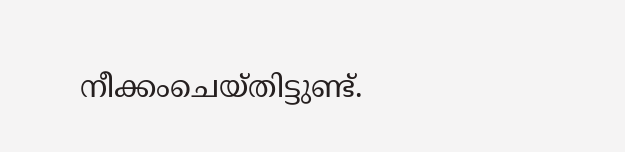നീക്കംചെയ്തിട്ടുണ്ട്.